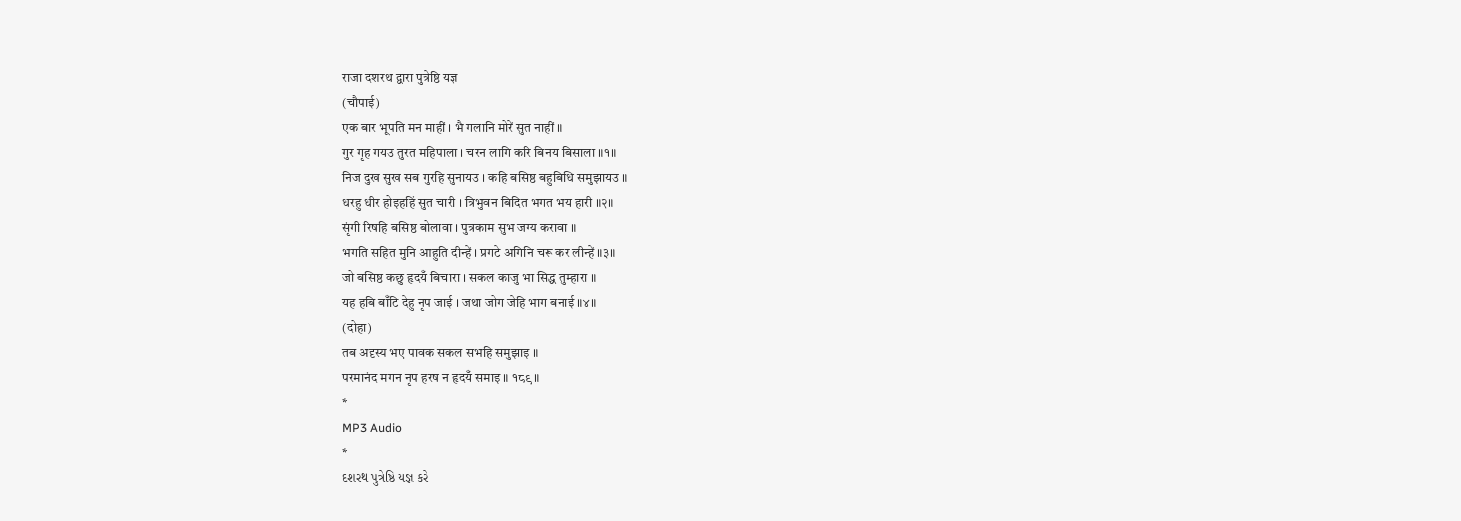राजा दशरथ द्वारा पुत्रेष्ठि यज्ञ
(चौपाई)
एक बार भूपति मन माहीं । भै गलानि मोरें सुत नाहीं ॥
गुर गृह गयउ तुरत महिपाला । चरन लागि करि बिनय बिसाला ॥१॥
निज दुख सुख सब गुरहि सुनायउ । कहि बसिष्ठ बहुबिधि समुझायउ ॥
धरहु धीर होइहहिं सुत चारी । त्रिभुवन बिदित भगत भय हारी ॥२॥
सृंगी रिषहि बसिष्ठ बोलावा । पुत्रकाम सुभ जग्य करावा ॥
भगति सहित मुनि आहुति दीन्हें । प्रगटे अगिनि चरू कर लीन्हें ॥३॥
जो बसिष्ठ कछु हृदयँ बिचारा । सकल काजु भा सिद्ध तुम्हारा ॥
यह हबि बाँटि देहु नृप जाई । जथा जोग जेहि भाग बनाई ॥४॥
(दोहा)
तब अदृस्य भए पावक सकल सभहि समुझाइ ॥
परमानंद मगन नृप हरष न हृदयँ समाइ ॥ १८९ ॥
*
MP3 Audio
*
દશરથ પુત્રેષ્ઠિ યજ્ઞ કરે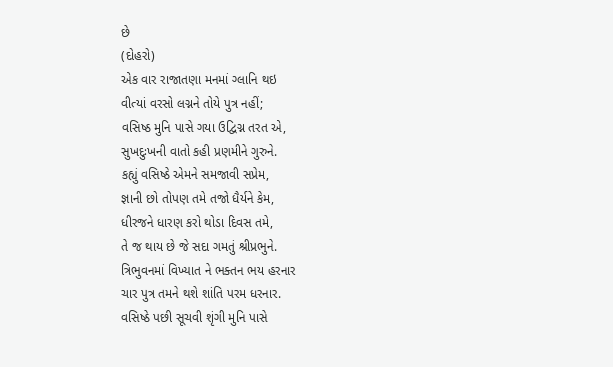છે
(દોહરો)
એક વાર રાજાતણા મનમાં ગ્લાનિ થઇ
વીત્યાં વરસો લગ્નને તોયે પુત્ર નહીં;
વસિષ્ઠ મુનિ પાસે ગયા ઉદ્વિગ્ન તરત એ,
સુખદુઃખની વાતો કહી પ્રણમીને ગુરુને.
કહ્યું વસિષ્ઠે એમને સમજાવી સપ્રેમ,
જ્ઞાની છો તોપણ તમે તજો ધૈર્યને કેમ,
ધીરજને ધારણ કરો થોડા દિવસ તમે,
તે જ થાય છે જે સદા ગમતું શ્રીપ્રભુને.
ત્રિભુવનમાં વિખ્યાત ને ભક્તન ભય હરનાર
ચાર પુત્ર તમને થશે શાંતિ પરમ ધરનાર.
વસિષ્ઠે પછી સૂચવી શૃંગી મુનિ પાસે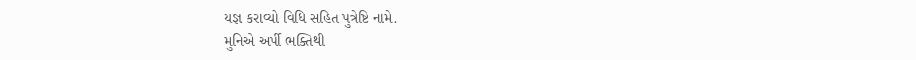યજ્ઞ કરાવ્યો વિધિ સહિત પુત્રેષ્ટિ નામે.
મુનિએ અર્પી ભક્તિથી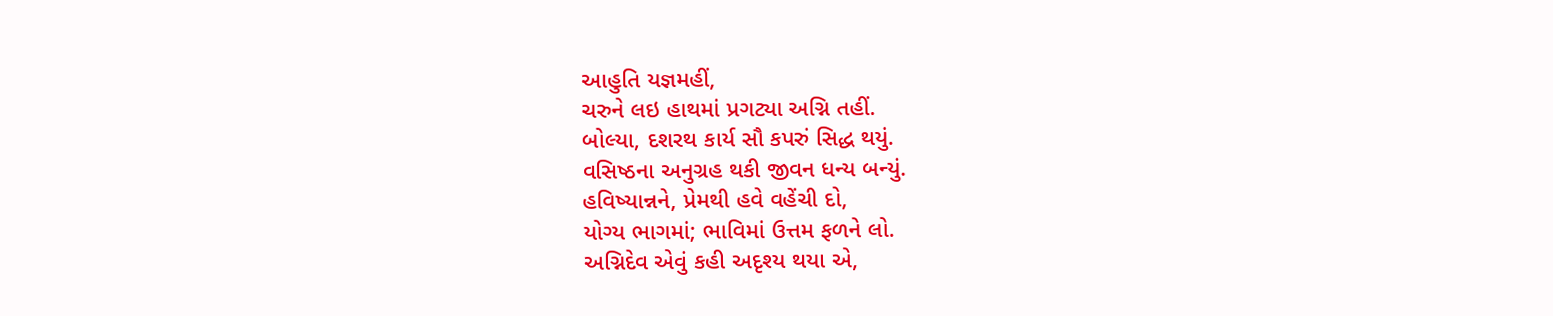આહુતિ યજ્ઞમહીં,
ચરુને લઇ હાથમાં પ્રગટ્યા અગ્નિ તહીં.
બોલ્યા, દશરથ કાર્ય સૌ કપરું સિદ્ધ થયું.
વસિષ્ઠના અનુગ્રહ થકી જીવન ધન્ય બન્યું.
હવિષ્યાન્નને, પ્રેમથી હવે વહેંચી દો,
યોગ્ય ભાગમાં; ભાવિમાં ઉત્તમ ફળને લો.
અગ્નિદેવ એવું કહી અદૃશ્ય થયા એ,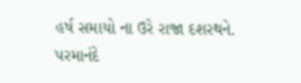હર્ષ સમાયો ના ઉરે રાજા દશરથને.
પરમાનંદે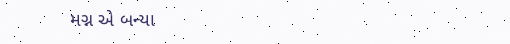મગ્ન એ બન્યા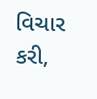વિચાર કરી,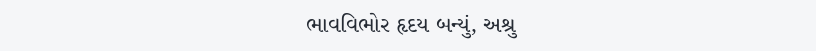ભાવવિભોર હૃદય બન્યું, અશ્રુ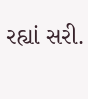રહ્યાં સરી.